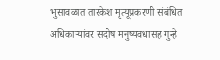भुसावळात तारकेश मृत्यूप्रकरणी संबंधित अधिकाऱ्यांवर सदोष मनुष्यवधासह गुन्हे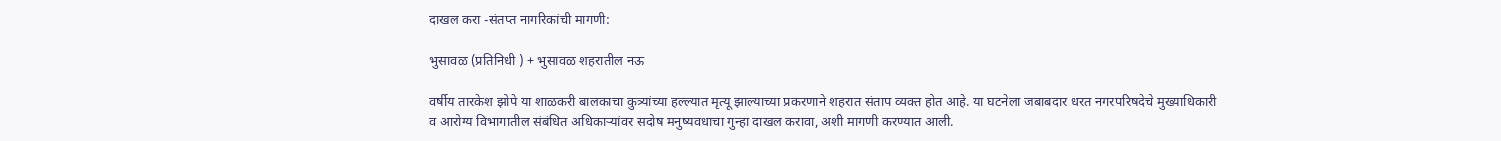दाखल करा -संतप्त नागरिकांची मागणी:

भुसावळ (प्रतिनिधी ) + भुसावळ शहरातील नऊ

वर्षीय तारकेश झोपे या शाळकरी बालकाचा कुत्र्यांच्या हल्ल्यात मृत्यू झाल्याच्या प्रकरणाने शहरात संताप व्यक्त होत आहे. या घटनेला जबाबदार धरत नगरपरिषदेचे मुख्याधिकारी व आरोग्य विभागातील संबंधित अधिकाऱ्यांवर सदोष मनुष्यवधाचा गुन्हा दाखल करावा, अशी मागणी करण्यात आली.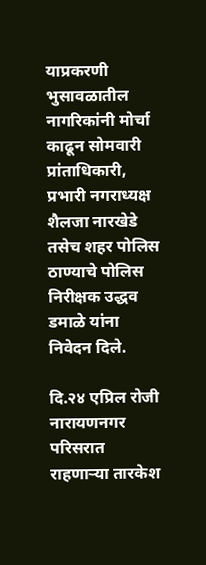याप्रकरणी भुसावळातील नागरिकांनी मोर्चा काढून सोमवारी प्रांताधिकारी, प्रभारी नगराध्यक्ष शैलजा नारखेडे तसेच शहर पोलिस ठाण्याचे पोलिस निरीक्षक उद्धव डमाळे यांना निवेदन दिले.

दि.२४ एप्रिल रोजी नारायणनगर परिसरात राहणाऱ्या तारकेश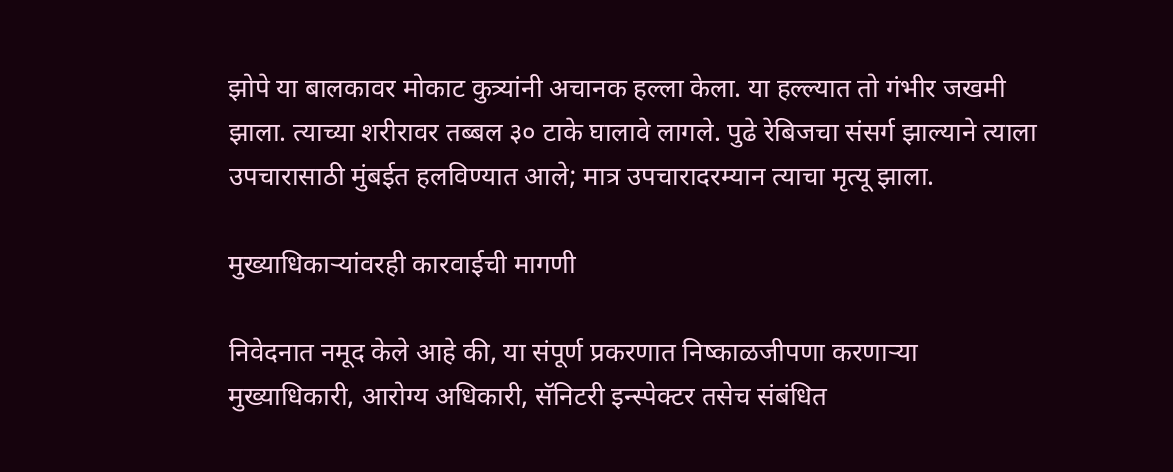झोपे या बालकावर मोकाट कुत्र्यांनी अचानक हल्ला केला. या हल्ल्यात तो गंभीर जखमी झाला. त्याच्या शरीरावर तब्बल ३० टाके घालावे लागले. पुढे रेबिजचा संसर्ग झाल्याने त्याला उपचारासाठी मुंबईत हलविण्यात आले; मात्र उपचारादरम्यान त्याचा मृत्यू झाला.

मुख्याधिकाऱ्यांवरही कारवाईची मागणी

निवेदनात नमूद केले आहे की, या संपूर्ण प्रकरणात निष्काळजीपणा करणाऱ्या मुख्याधिकारी, आरोग्य अधिकारी, सॅनिटरी इन्स्पेक्टर तसेच संबंधित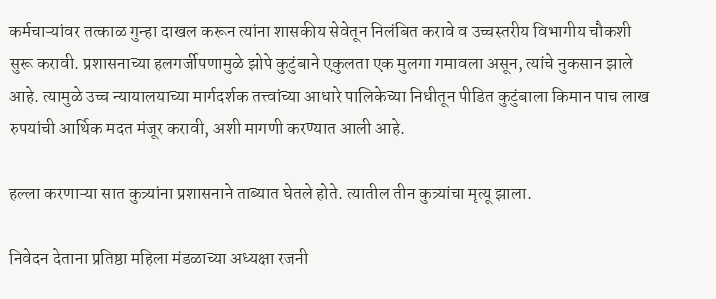कर्मचाऱ्यांवर तत्काळ गुन्हा दाखल करून त्यांना शासकीय सेवेतून निलंबित करावे व उच्चस्तरीय विभागीय चौकशी सुरू करावी. प्रशासनाच्या हलगर्जीपणामुळे झोपे कुटुंबाने एकुलता एक मुलगा गमावला असून, त्यांचे नुकसान झाले आहे. त्यामुळे उच्च न्यायालयाच्या मार्गदर्शक तत्त्वांच्या आधारे पालिकेच्या निधीतून पीडित कुटुंबाला किमान पाच लाख रुपयांची आर्थिक मदत मंजूर करावी, अशी मागणी करण्यात आली आहे.

हल्ला करणाऱ्या सात कुत्र्यांना प्रशासनाने ताब्यात घेतले होते. त्यातील तीन कुत्र्यांचा मृत्यू झाला.

निवेदन देताना प्रतिष्ठा महिला मंडळाच्या अध्यक्षा रजनी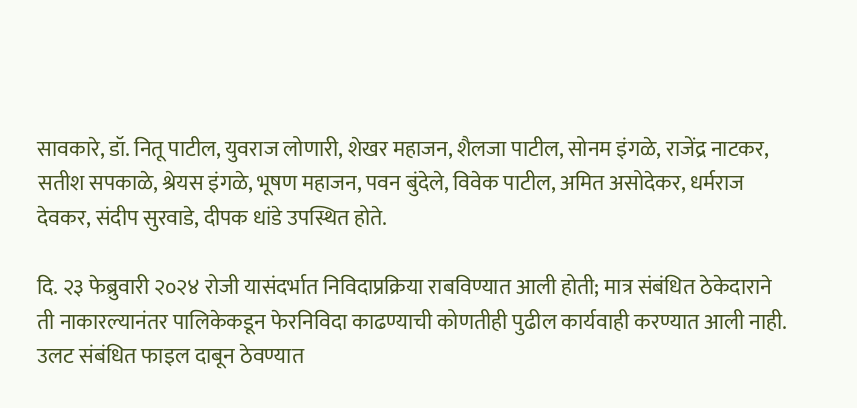सावकारे, डॉ. नितू पाटील, युवराज लोणारी, शेखर महाजन, शैलजा पाटील, सोनम इंगळे, राजेंद्र नाटकर, सतीश सपकाळे, श्रेयस इंगळे, भूषण महाजन, पवन बुंदेले, विवेक पाटील, अमित असोदेकर, धर्मराज देवकर, संदीप सुरवाडे, दीपक धांडे उपस्थित होते.

दि. २३ फेब्रुवारी २०२४ रोजी यासंदर्भात निविदाप्रक्रिया राबविण्यात आली होती; मात्र संबंधित ठेकेदाराने ती नाकारल्यानंतर पालिकेकडून फेरनिविदा काढण्याची कोणतीही पुढील कार्यवाही करण्यात आली नाही. उलट संबंधित फाइल दाबून ठेवण्यात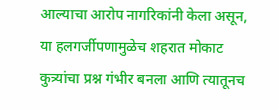आल्याचा आरोप नागरिकांनी केला असून, या हलगर्जीपणामुळेच शहरात मोकाट कुत्र्यांचा प्रश्न गंभीर बनला आणि त्यातूनच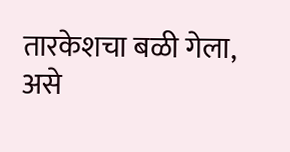तारकेशचा बळी गेला, असे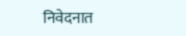निवेदनात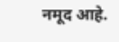नमूद आहे.